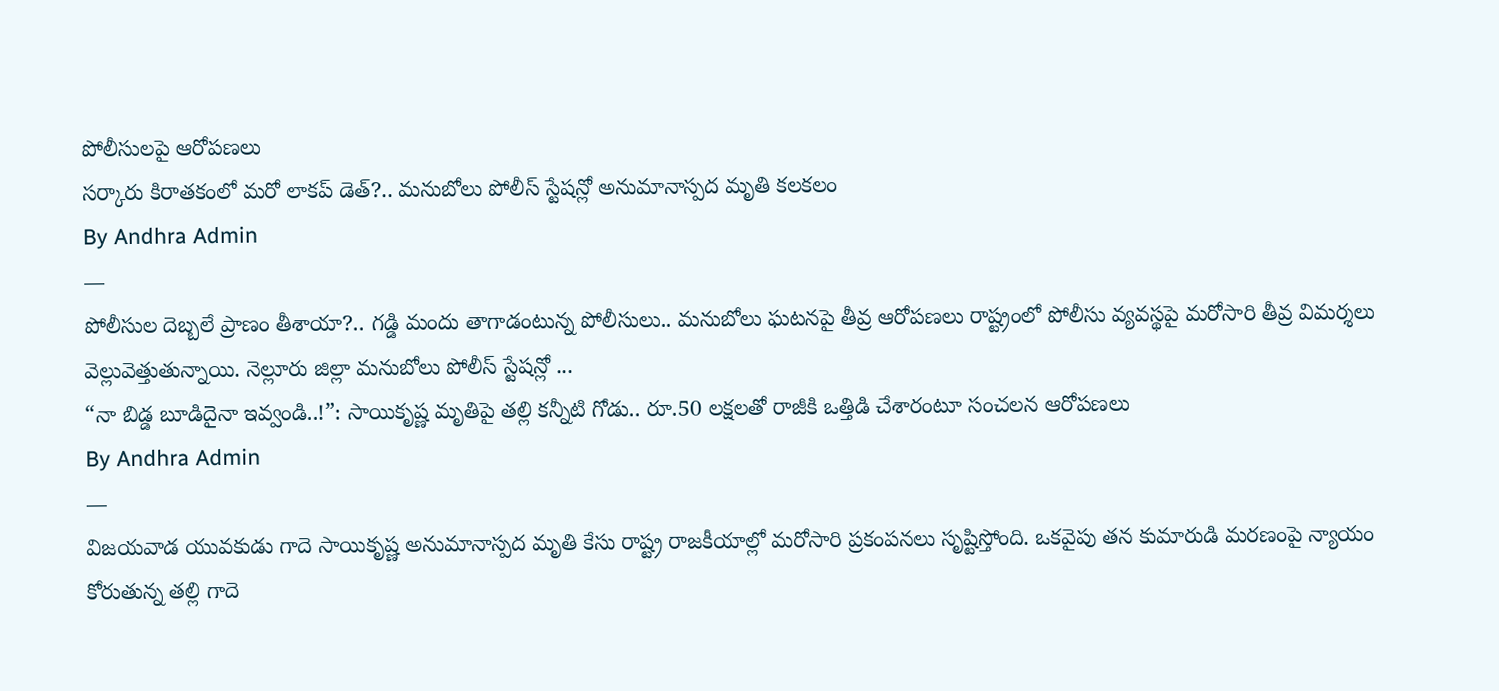పోలీసులపై ఆరోపణలు
సర్కారు కిరాతకంలో మరో లాకప్ డెత్?.. మనుబోలు పోలీస్ స్టేషన్లో అనుమానాస్పద మృతి కలకలం
By Andhra Admin
—
పోలీసుల దెబ్బలే ప్రాణం తీశాయా?.. గడ్డి మందు తాగాడంటున్న పోలీసులు.. మనుబోలు ఘటనపై తీవ్ర ఆరోపణలు రాష్ట్రంలో పోలీసు వ్యవస్థపై మరోసారి తీవ్ర విమర్శలు వెల్లువెత్తుతున్నాయి. నెల్లూరు జిల్లా మనుబోలు పోలీస్ స్టేషన్లో ...
“నా బిడ్డ బూడిదైనా ఇవ్వండి..!”: సాయికృష్ణ మృతిపై తల్లి కన్నీటి గోడు.. రూ.50 లక్షలతో రాజీకి ఒత్తిడి చేశారంటూ సంచలన ఆరోపణలు
By Andhra Admin
—
విజయవాడ యువకుడు గాదె సాయికృష్ణ అనుమానాస్పద మృతి కేసు రాష్ట్ర రాజకీయాల్లో మరోసారి ప్రకంపనలు సృష్టిస్తోంది. ఒకవైపు తన కుమారుడి మరణంపై న్యాయం కోరుతున్న తల్లి గాదె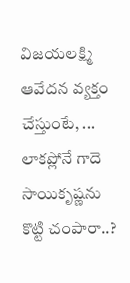విజయలక్ష్మి ఆవేదన వ్యక్తం చేస్తుంటే, ...
లాకప్లోనే గాదె సాయికృష్ణను కొట్టి చంపారా..?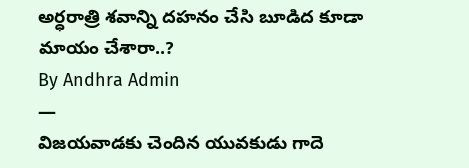అర్ధరాత్రి శవాన్ని దహనం చేసి బూడిద కూడా మాయం చేశారా..?
By Andhra Admin
—
విజయవాడకు చెందిన యువకుడు గాదె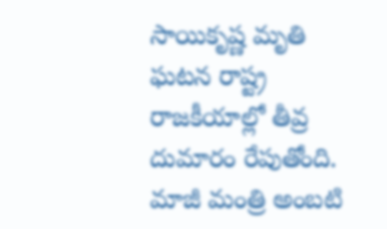సాయికృష్ణ మృతి ఘటన రాష్ట్ర రాజకీయాల్లో తీవ్ర దుమారం రేపుతోంది. మాజీ మంత్రి అంబటి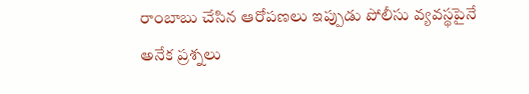రాంబాబు చేసిన ఆరోపణలు ఇప్పుడు పోలీసు వ్యవస్థపైనే అనేక ప్రశ్నలు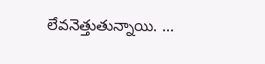లేవనెత్తుతున్నాయి. ...